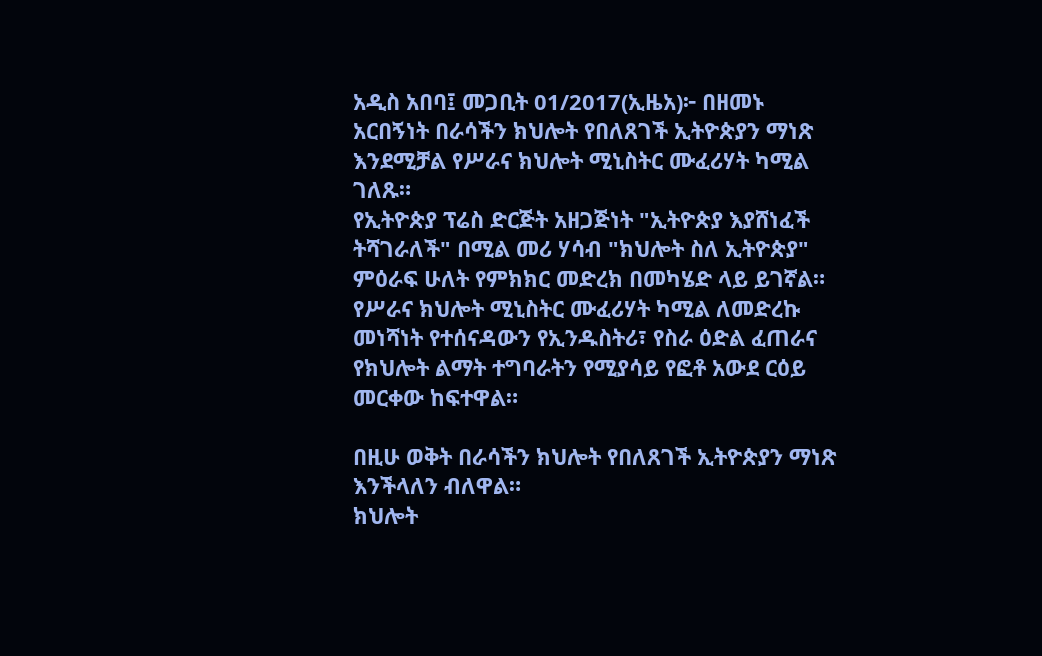አዲስ አበባ፤ መጋቢት 01/2017(ኢዜአ)፦ በዘመኑ አርበኝነት በራሳችን ክህሎት የበለጸገች ኢትዮጵያን ማነጽ እንደሚቻል የሥራና ክህሎት ሚኒስትር ሙፈሪሃት ካሚል ገለጹ።
የኢትዮጵያ ፕሬስ ድርጅት አዘጋጅነት "ኢትዮጵያ እያሸነፈች ትሻገራለች" በሚል መሪ ሃሳብ "ክህሎት ስለ ኢትዮጵያ" ምዕራፍ ሁለት የምክክር መድረክ በመካሄድ ላይ ይገኛል።
የሥራና ክህሎት ሚኒስትር ሙፈሪሃት ካሚል ለመድረኩ መነሻነት የተሰናዳውን የኢንዱስትሪ፣ የስራ ዕድል ፈጠራና የክህሎት ልማት ተግባራትን የሚያሳይ የፎቶ አውደ ርዕይ መርቀው ከፍተዋል።

በዚሁ ወቅት በራሳችን ክህሎት የበለጸገች ኢትዮጵያን ማነጽ እንችላለን ብለዋል።
ክህሎት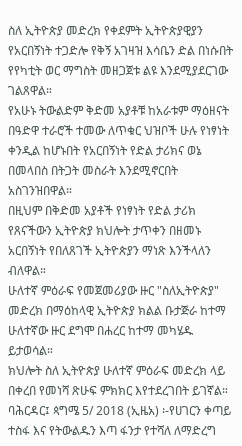ስለ ኢትዮጵያ መድረክ የቀደምት ኢትዮጵያዊያን የአርበኝነት ተጋድሎ የቅኝ አገዛዝ እሳቤን ድል በነሱበት የየካቲት ወር ማግስት መዘጋጀቱ ልዩ እንደሚያደርገው ገልጸዋል።
የአሁኑ ትውልድም ቅድመ አያቶቹ ከአራቱም ማዕዘናት በዓድዋ ተራሮች ተመው ለጥቁር ህዝቦች ሁሉ የነፃነት ቀንዲል ከሆኑበት የአርበኝነት የድል ታሪክና ወኔ በመላበስ በትጋት መስራት እንደሚኖርበት አስገንዝበዋል።
በዚህም በቅድመ አያቶች የነፃነት የድል ታሪክ የጸናችውን ኢትዮጵያ ክህሎት ታጥቀን በዘመኑ አርበኝነት የበለጸገች ኢትዮጵያን ማነጽ እንችላለን ብለዋል።
ሁለተኛ ምዕራፍ የመጀመሪያው ዙር "ስለኢትዮጵያ" መድረክ በማዕከላዊ ኢትዮጵያ ክልል ቡታጅራ ከተማ ሁለተኛው ዙር ደግሞ በሐረር ከተማ መካሄዱ ይታወሳል።
ክህሎት ስለ ኢትዮጵያ ሁለተኛ ምዕራፍ መድረክ ላይ በቀረበ የመነሻ ጽሁፍ ምክክር እየተደረገበት ይገኛል።
ባሕርዳር፤ ጳግሜ 5/ 2018 (ኢዜአ) ፡-የሀገርን ቀጣይ ተስፋ እና የትውልዱን እጣ ፋንታ የተሻለ ለማድረግ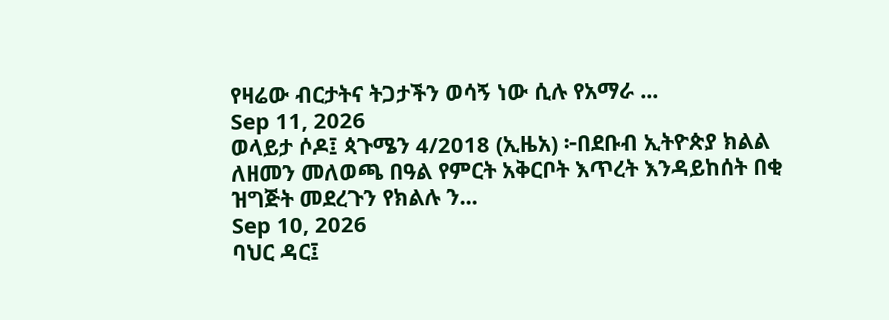የዛሬው ብርታትና ትጋታችን ወሳኝ ነው ሲሉ የአማራ ...
Sep 11, 2026
ወላይታ ሶዶ፤ ጳጉሜን 4/2018 (ኢዜአ) ፦በደቡብ ኢትዮጵያ ክልል ለዘመን መለወጫ በዓል የምርት አቅርቦት እጥረት እንዳይከሰት በቂ ዝግጅት መደረጉን የክልሉ ን...
Sep 10, 2026
ባህር ዳር፤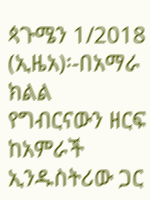ጳጉሜን 1/2018 (ኢዜአ)፡-በአማራ ክልል የግብርናውን ዘርፍ ከአምራች ኢንዱስትሪው ጋር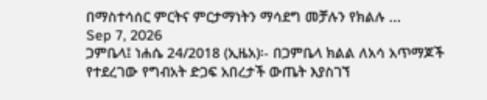በማስተሳሰር ምርትና ምርታማነትን ማሳደግ መቻሉን የክልሉ ...
Sep 7, 2026
ጋምቤላ፤ ነሐሴ 24/2018 (ኢዜአ)፡- በጋምቤላ ክልል ለአሳ አጥማጆች የተደረገው የግብአት ድጋፍ አበረታች ውጤት እያስገኘ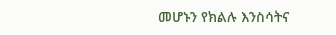መሆኑን የክልሉ እንስሳትና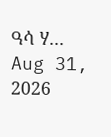ዓሳ ሃ...
Aug 31, 2026